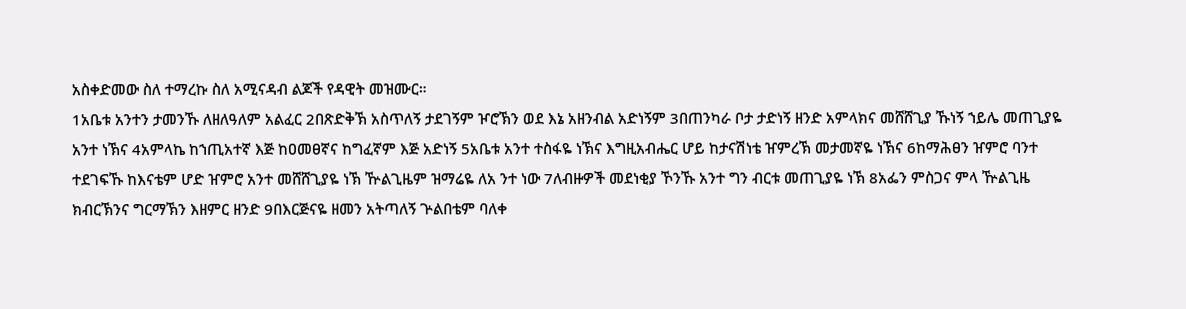አስቀድመው ስለ ተማረኩ ስለ አሚናዳብ ልጆች የዳዊት መዝሙር።
1አቤቱ አንተን ታመንኹ ለዘለዓለም አልፈር 2በጽድቅኽ አስጥለኝ ታደገኝም ዦሮኽን ወደ እኔ አዘንብል አድነኝም 3በጠንካራ ቦታ ታድነኝ ዘንድ አምላክና መሸሸጊያ ኹነኝ ኀይሌ መጠጊያዬ አንተ ነኽና 4አምላኬ ከኀጢአተኛ እጅ ከዐመፀኛና ከግፈኛም እጅ አድነኝ 5አቤቱ አንተ ተስፋዬ ነኽና እግዚአብሔር ሆይ ከታናሽነቴ ዠምረኽ መታመኛዬ ነኽና 6ከማሕፀን ዠምሮ ባንተ ተደገፍኹ ከእናቴም ሆድ ዠምሮ አንተ መሸሸጊያዬ ነኽ ዅልጊዜም ዝማሬዬ ለአ ንተ ነው 7ለብዙዎች መደነቂያ ኾንኹ አንተ ግን ብርቱ መጠጊያዬ ነኽ 8አፌን ምስጋና ምላ ዅልጊዜ ክብርኽንና ግርማኽን እዘምር ዘንድ 9በእርጅናዬ ዘመን አትጣለኝ ጕልበቴም ባለቀ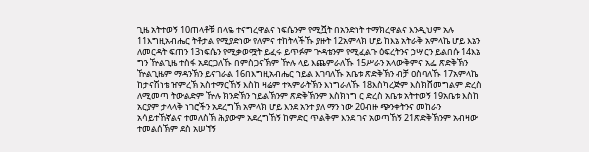ጊዜ አትተወኝ 10ጠላቶቹ በላዬ ተናግረዋልና ነፍሴንም የሚሿት በአንድነት ተማክረዋልና እንዲህም አሉ 11እግዚአብሔር ትቶታል የሚያድነው የለምና ተከትላችኹ ያዙት 12አምላክ ሆይ ከእኔ አትራቅ አምላኬ ሆይ እኔን ለመርዳት ፍጠን 13ነፍሴን የሚቃወሟት ይፈሩ ይጥፉም ጕዳቴንም የሚፈልጉ ዕፍረትንና ኃሣርን ይልበሱ 14እኔ ግን ዅልጊዜ ተስፋ አደርጋለኹ በምስጋናኽም ዅሉ ላይ እጨምራለኹ 15ሥራን አላውቅምና አፌ ጽድቅኽን ዅልጊዜም ማዳንኽን ይናገራል 16በእግዚአብሔር ኀይል እገባለኹ አቤቱ ጽድቅኽን ብቻ ዐስባለኹ 17አምላኬ ከታናሽነቴ ዠምረኽ አስተማርኸኝ እስከ ዛሬም ተኣምራትኽን እነግራለኹ 18እስካረጅም እስክሸመግልም ድረስ ለሚመጣ ትውልድም ዅሉ ክንድኽን ኀይልኽንም ጽድቅኽንም እስክነግ ር ድረስ አቤቱ አትተወኝ 19አቤቱ እስከ አርያም ታላላቅ ነገሮችን አደረግኽ አምላክ ሆይ እንደ አንተ ያለ ማን ነው 20ብዙ ጭንቀትንና መከራን አሳይተኸኛልና ተመለስኽ ሕያውም አደረግኸኝ ከምድር ጥልቅም እንደ ገና አወጣኸኝ 21ጽድቅኽንም አብዛው ተመልሰኽም ደስ አሠኘኝ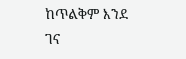ከጥልቅም እንደ ገና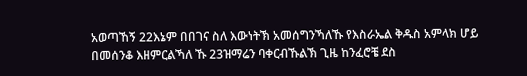አወጣኸኝ 22እኔም በበገና ስለ እውነትኽ አመሰግንኻለኹ የእስራኤል ቅዱስ አምላክ ሆይ በመሰንቆ እዘምርልኻለ ኹ 23ዝማሬን ባቀርብኹልኽ ጊዜ ከንፈሮቼ ደስ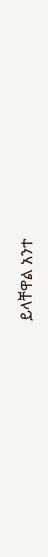ይላቸዋል አንተ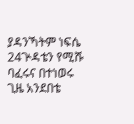ያዳንኻትም ነፍሴ 24ጕዳቴን የሚሹ ባፈሩና በተነወሩ ጊዜ አንደበቴ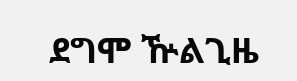ደግሞ ዅልጊዜ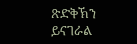ጽድቅኽን ይናገራል